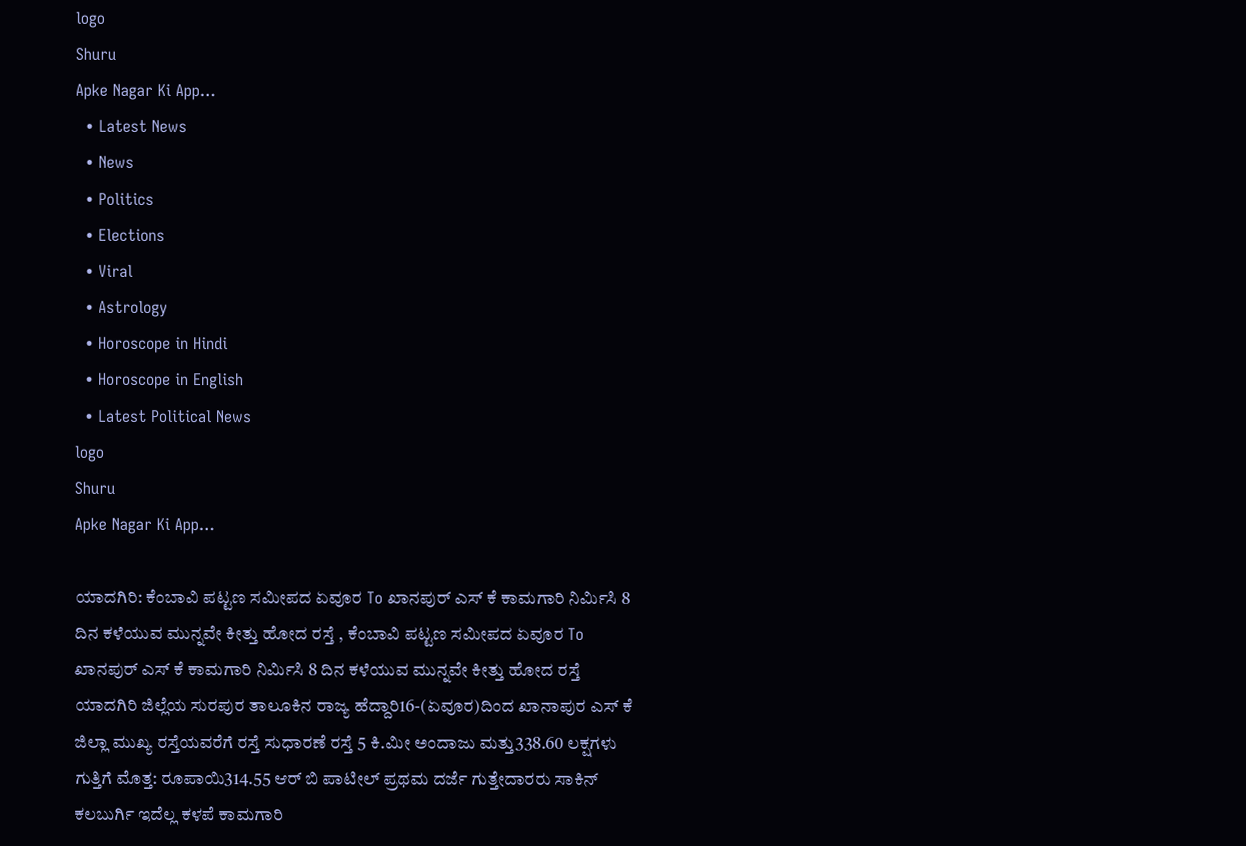logo
Shuru
Apke Nagar Ki App…
  • Latest News
  • News
  • Politics
  • Elections
  • Viral
  • Astrology
  • Horoscope in Hindi
  • Horoscope in English
  • Latest Political News
logo
Shuru
Apke Nagar Ki App…

ಯಾದಗಿರಿ: ಕೆಂಬಾವಿ ಪಟ್ಟಣ ಸಮೀಪದ ಏವೂರ To ಖಾನಪುರ್ ಎಸ್ ಕೆ ಕಾಮಗಾರಿ ನಿರ್ಮಿಸಿ 8 ದಿನ ಕಳೆಯುವ ಮುನ್ನವೇ ಕೀತ್ತು ಹೋದ ರಸ್ತೆ , ಕೆಂಬಾವಿ ಪಟ್ಟಣ ಸಮೀಪದ ಏವೂರ To ಖಾನಪುರ್ ಎಸ್ ಕೆ ಕಾಮಗಾರಿ ನಿರ್ಮಿಸಿ 8 ದಿನ ಕಳೆಯುವ ಮುನ್ನವೇ ಕೀತ್ತು ಹೋದ ರಸ್ತೆ ಯಾದಗಿರಿ ಜಿಲ್ಲೆಯ ಸುರಪುರ ತಾಲೂಕಿನ ರಾಜ್ಯ ಹೆದ್ದಾರಿ16-(ಏವೂರ)ದಿಂದ ಖಾನಾಪುರ ಎಸ್ ಕೆ ಜಿಲ್ಲಾ ಮುಖ್ಯ ರಸ್ತೆಯವರೆಗೆ ರಸ್ತೆ ಸುಧಾರಣೆ ರಸ್ತೆ 5 ಕಿ.ಮೀ ಅಂದಾಜು ಮತ್ತು338.60 ಲಕ್ಷಗಳು ಗುತ್ತಿಗೆ ಮೊತ್ತ: ರೂಪಾಯಿ314.55 ಆರ್ ಬಿ ಪಾಟೀಲ್ ಪ್ರಥಮ ದರ್ಜೆ ಗುತ್ತೇದಾರರು ಸಾಕಿನ್ ಕಲಬುರ್ಗಿ ಇದೆಲ್ಲ ಕಳಪೆ ಕಾಮಗಾರಿ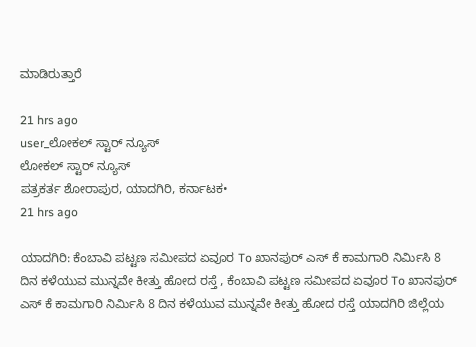ಮಾಡಿರುತ್ತಾರೆ

21 hrs ago
user_ಲೋಕಲ್ ಸ್ಟಾರ್ ನ್ಯೂಸ್
ಲೋಕಲ್ ಸ್ಟಾರ್ ನ್ಯೂಸ್
ಪತ್ರಕರ್ತ ಶೋರಾಪುರ, ಯಾದಗಿರಿ, ಕರ್ನಾಟಕ•
21 hrs ago

ಯಾದಗಿರಿ: ಕೆಂಬಾವಿ ಪಟ್ಟಣ ಸಮೀಪದ ಏವೂರ To ಖಾನಪುರ್ ಎಸ್ ಕೆ ಕಾಮಗಾರಿ ನಿರ್ಮಿಸಿ 8 ದಿನ ಕಳೆಯುವ ಮುನ್ನವೇ ಕೀತ್ತು ಹೋದ ರಸ್ತೆ , ಕೆಂಬಾವಿ ಪಟ್ಟಣ ಸಮೀಪದ ಏವೂರ To ಖಾನಪುರ್ ಎಸ್ ಕೆ ಕಾಮಗಾರಿ ನಿರ್ಮಿಸಿ 8 ದಿನ ಕಳೆಯುವ ಮುನ್ನವೇ ಕೀತ್ತು ಹೋದ ರಸ್ತೆ ಯಾದಗಿರಿ ಜಿಲ್ಲೆಯ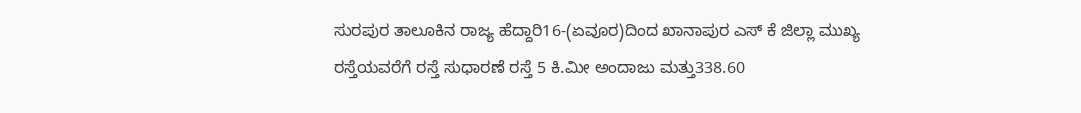ಸುರಪುರ ತಾಲೂಕಿನ ರಾಜ್ಯ ಹೆದ್ದಾರಿ16-(ಏವೂರ)ದಿಂದ ಖಾನಾಪುರ ಎಸ್ ಕೆ ಜಿಲ್ಲಾ ಮುಖ್ಯ ರಸ್ತೆಯವರೆಗೆ ರಸ್ತೆ ಸುಧಾರಣೆ ರಸ್ತೆ 5 ಕಿ.ಮೀ ಅಂದಾಜು ಮತ್ತು338.60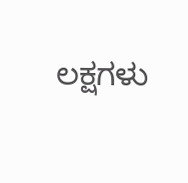ಲಕ್ಷಗಳು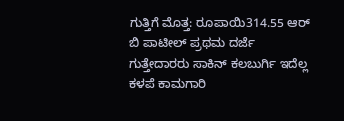ಗುತ್ತಿಗೆ ಮೊತ್ತ: ರೂಪಾಯಿ314.55 ಆರ್ ಬಿ ಪಾಟೀಲ್ ಪ್ರಥಮ ದರ್ಜೆ ಗುತ್ತೇದಾರರು ಸಾಕಿನ್ ಕಲಬುರ್ಗಿ ಇದೆಲ್ಲ ಕಳಪೆ ಕಾಮಗಾರಿ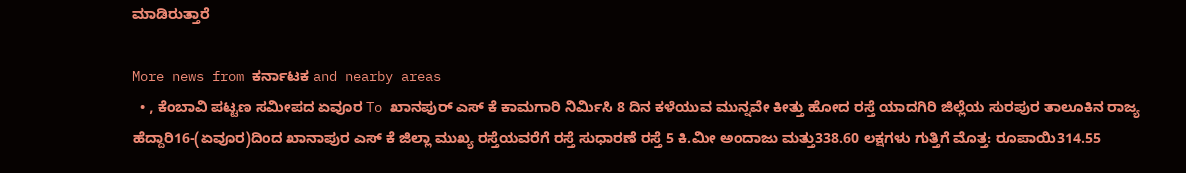ಮಾಡಿರುತ್ತಾರೆ

More news from ಕರ್ನಾಟಕ and nearby areas
  • , ಕೆಂಬಾವಿ ಪಟ್ಟಣ ಸಮೀಪದ ಏವೂರ To ಖಾನಪುರ್ ಎಸ್ ಕೆ ಕಾಮಗಾರಿ ನಿರ್ಮಿಸಿ 8 ದಿನ ಕಳೆಯುವ ಮುನ್ನವೇ ಕೀತ್ತು ಹೋದ ರಸ್ತೆ ಯಾದಗಿರಿ ಜಿಲ್ಲೆಯ ಸುರಪುರ ತಾಲೂಕಿನ ರಾಜ್ಯ ಹೆದ್ದಾರಿ16-(ಏವೂರ)ದಿಂದ ಖಾನಾಪುರ ಎಸ್ ಕೆ ಜಿಲ್ಲಾ ಮುಖ್ಯ ರಸ್ತೆಯವರೆಗೆ ರಸ್ತೆ ಸುಧಾರಣೆ ರಸ್ತೆ 5 ಕಿ.ಮೀ ಅಂದಾಜು ಮತ್ತು338.60 ಲಕ್ಷಗಳು ಗುತ್ತಿಗೆ ಮೊತ್ತ: ರೂಪಾಯಿ314.55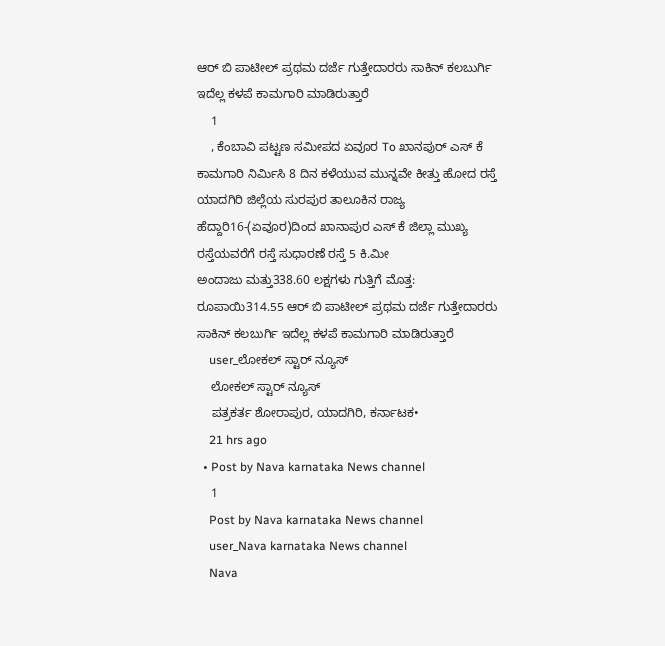ಆರ್ ಬಿ ಪಾಟೀಲ್ ಪ್ರಥಮ ದರ್ಜೆ ಗುತ್ತೇದಾರರು ಸಾಕಿನ್ ಕಲಬುರ್ಗಿ ಇದೆಲ್ಲ ಕಳಪೆ ಕಾಮಗಾರಿ ಮಾಡಿರುತ್ತಾರೆ
    1
    , ಕೆಂಬಾವಿ ಪಟ್ಟಣ ಸಮೀಪದ ಏವೂರ To ಖಾನಪುರ್ ಎಸ್ ಕೆ ಕಾಮಗಾರಿ ನಿರ್ಮಿಸಿ 8 ದಿನ ಕಳೆಯುವ ಮುನ್ನವೇ ಕೀತ್ತು ಹೋದ ರಸ್ತೆ ಯಾದಗಿರಿ ಜಿಲ್ಲೆಯ ಸುರಪುರ ತಾಲೂಕಿನ ರಾಜ್ಯ ಹೆದ್ದಾರಿ16-(ಏವೂರ)ದಿಂದ ಖಾನಾಪುರ ಎಸ್ ಕೆ ಜಿಲ್ಲಾ ಮುಖ್ಯ ರಸ್ತೆಯವರೆಗೆ ರಸ್ತೆ ಸುಧಾರಣೆ ರಸ್ತೆ 5 ಕಿ.ಮೀ
ಅಂದಾಜು ಮತ್ತು338.60 ಲಕ್ಷಗಳು ಗುತ್ತಿಗೆ ಮೊತ್ತ: ರೂಪಾಯಿ314.55 ಆರ್ ಬಿ ಪಾಟೀಲ್ ಪ್ರಥಮ ದರ್ಜೆ ಗುತ್ತೇದಾರರು ಸಾಕಿನ್ ಕಲಬುರ್ಗಿ ಇದೆಲ್ಲ ಕಳಪೆ ಕಾಮಗಾರಿ ಮಾಡಿರುತ್ತಾರೆ
    user_ಲೋಕಲ್ ಸ್ಟಾರ್ ನ್ಯೂಸ್
    ಲೋಕಲ್ ಸ್ಟಾರ್ ನ್ಯೂಸ್
    ಪತ್ರಕರ್ತ ಶೋರಾಪುರ, ಯಾದಗಿರಿ, ಕರ್ನಾಟಕ•
    21 hrs ago
  • Post by Nava karnataka News channel
    1
    Post by Nava karnataka News channel
    user_Nava karnataka News channel
    Nava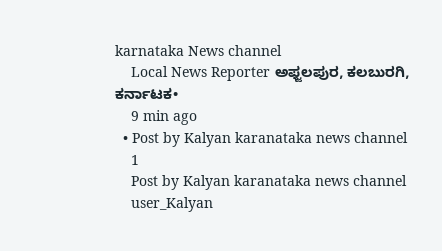karnataka News channel
    Local News Reporter ಅಫ್ಜಲಪುರ, ಕಲಬುರಗಿ, ಕರ್ನಾಟಕ•
    9 min ago
  • Post by Kalyan karanataka news channel
    1
    Post by Kalyan karanataka news channel
    user_Kalyan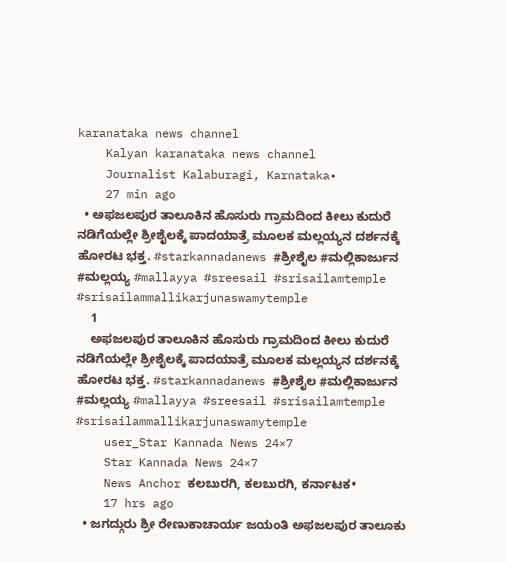karanataka news channel
    Kalyan karanataka news channel
    Journalist Kalaburagi, Karnataka•
    27 min ago
  • ಅಫಜಲಪುರ ತಾಲೂಕಿನ ಹೊಸುರು ಗ್ರಾಮದಿಂದ ಕೀಲು ಕುದುರೆ ನಡಿಗೆಯಲ್ಲೇ ಶ್ರೀಶೈಲಕ್ಕೆ ಪಾದಯಾತ್ರೆ ಮೂಲಕ ಮಲ್ಲಯ್ಯನ ದರ್ಶನಕ್ಕೆ ಹೋರಟ ಭಕ್ತ. #starkannadanews #ಶ್ರೀಶೈಲ #ಮಲ್ಲಿಕಾರ್ಜುನ #ಮಲ್ಲಯ್ಯ #mallayya #sreesail #srisailamtemple #srisailammallikarjunaswamytemple
    1
    ಅಫಜಲಪುರ ತಾಲೂಕಿನ ಹೊಸುರು ಗ್ರಾಮದಿಂದ ಕೀಲು ಕುದುರೆ ನಡಿಗೆಯಲ್ಲೇ ಶ್ರೀಶೈಲಕ್ಕೆ ಪಾದಯಾತ್ರೆ ಮೂಲಕ ಮಲ್ಲಯ್ಯನ ದರ್ಶನಕ್ಕೆ ಹೋರಟ ಭಕ್ತ. #starkannadanews #ಶ್ರೀಶೈಲ #ಮಲ್ಲಿಕಾರ್ಜುನ #ಮಲ್ಲಯ್ಯ #mallayya #sreesail #srisailamtemple #srisailammallikarjunaswamytemple
    user_Star Kannada News 24×7
    Star Kannada News 24×7
    News Anchor ಕಲಬುರಗಿ, ಕಲಬುರಗಿ, ಕರ್ನಾಟಕ•
    17 hrs ago
  • ಜಗದ್ಗುರು ಶ್ರೀ ರೇಣುಕಾಚಾರ್ಯ ಜಯಂತಿ ಅಫಜಲಪುರ ತಾಲೂಕು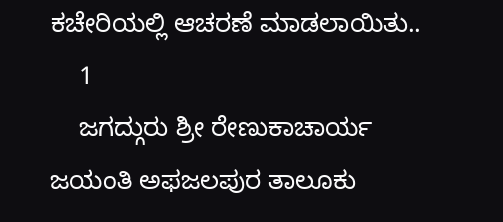ಕಚೇರಿಯಲ್ಲಿ ಆಚರಣೆ ಮಾಡಲಾಯಿತು..
    1
    ಜಗದ್ಗುರು ಶ್ರೀ ರೇಣುಕಾಚಾರ್ಯ ಜಯಂತಿ ಅಫಜಲಪುರ ತಾಲೂಕು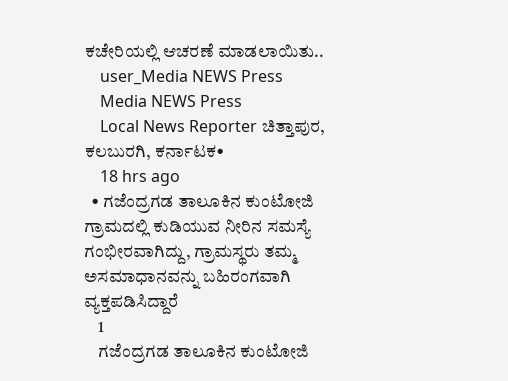ಕಚೇರಿಯಲ್ಲಿ ಆಚರಣೆ ಮಾಡಲಾಯಿತು..
    user_Media NEWS Press
    Media NEWS Press
    Local News Reporter ಚಿತ್ತಾಪುರ, ಕಲಬುರಗಿ, ಕರ್ನಾಟಕ•
    18 hrs ago
  • ಗಜೆಂದ್ರಗಡ ತಾಲೂಕಿನ ಕುಂಟೋಜಿ ಗ್ರಾಮದಲ್ಲಿ ಕುಡಿಯುವ ನೀರಿನ ಸಮಸ್ಯೆ ಗಂಭೀರವಾಗಿದ್ದು, ಗ್ರಾಮಸ್ಥರು ತಮ್ಮ ಅಸಮಾಧಾನವನ್ನು ಬಹಿರಂಗವಾಗಿ ವ್ಯಕ್ತಪಡಿಸಿದ್ದಾರೆ
    1
    ಗಜೆಂದ್ರಗಡ ತಾಲೂಕಿನ ಕುಂಟೋಜಿ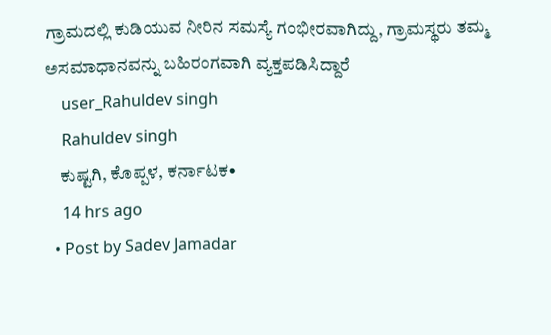ಗ್ರಾಮದಲ್ಲಿ ಕುಡಿಯುವ ನೀರಿನ ಸಮಸ್ಯೆ ಗಂಭೀರವಾಗಿದ್ದು, ಗ್ರಾಮಸ್ಥರು ತಮ್ಮ ಅಸಮಾಧಾನವನ್ನು ಬಹಿರಂಗವಾಗಿ ವ್ಯಕ್ತಪಡಿಸಿದ್ದಾರೆ
    user_Rahuldev singh
    Rahuldev singh
    ಕುಷ್ಟಗಿ, ಕೊಪ್ಪಳ, ಕರ್ನಾಟಕ•
    14 hrs ago
  • Post by Sadev Jamadar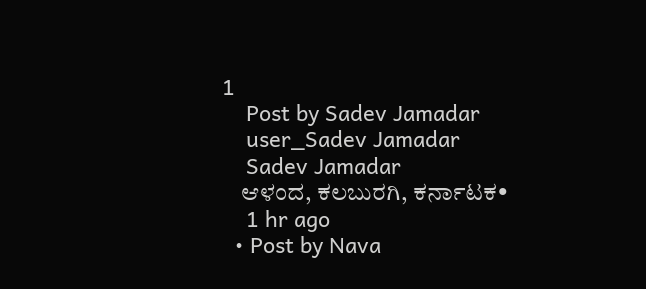1
    Post by Sadev Jamadar
    user_Sadev Jamadar
    Sadev Jamadar
    ಆಳಂದ, ಕಲಬುರಗಿ, ಕರ್ನಾಟಕ•
    1 hr ago
  • Post by Nava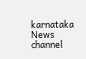karnataka News channel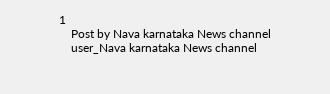1
    Post by Nava karnataka News channel
    user_Nava karnataka News channel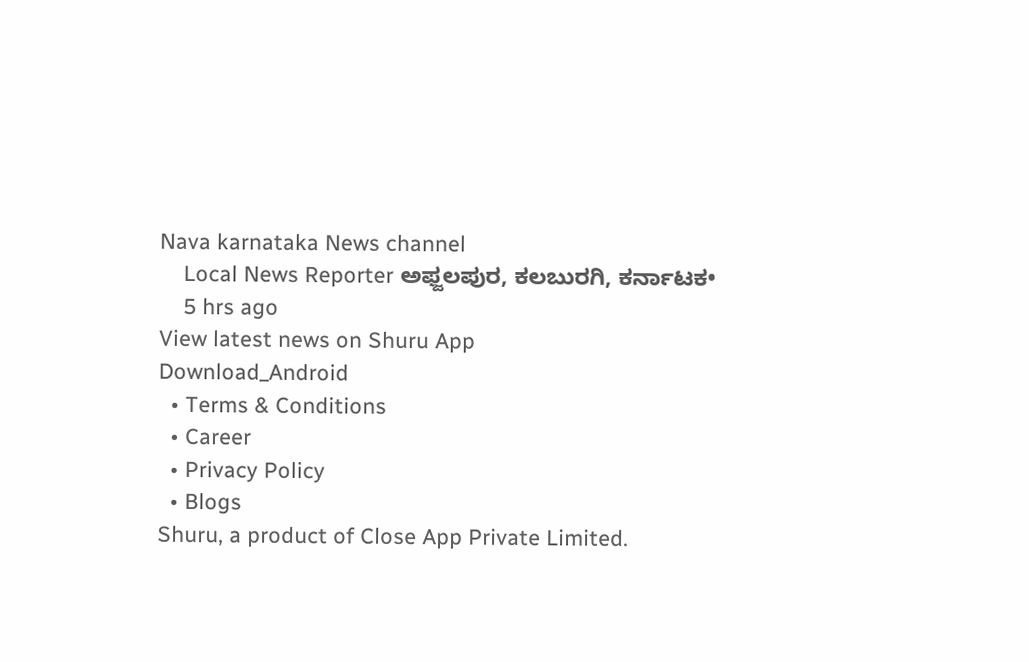Nava karnataka News channel
    Local News Reporter ಅಫ್ಜಲಪುರ, ಕಲಬುರಗಿ, ಕರ್ನಾಟಕ•
    5 hrs ago
View latest news on Shuru App
Download_Android
  • Terms & Conditions
  • Career
  • Privacy Policy
  • Blogs
Shuru, a product of Close App Private Limited.